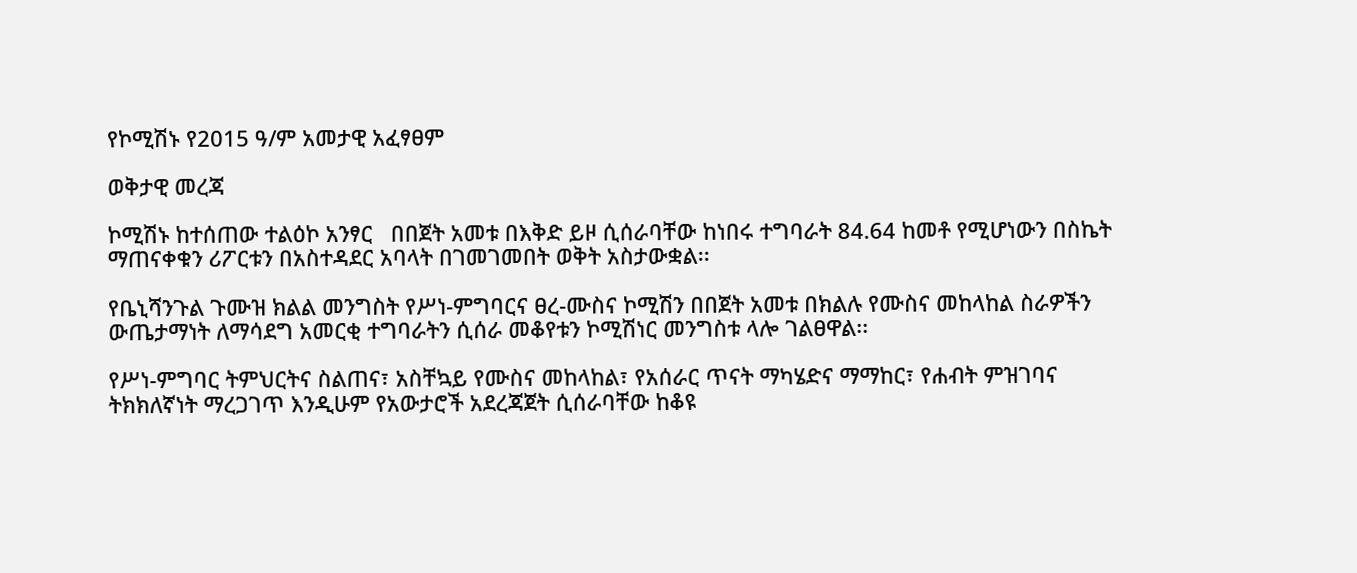የኮሚሽኑ የ2015 ዓ/ም አመታዊ አፈፃፀም

ወቅታዊ መረጃ

ኮሚሽኑ ከተሰጠው ተልዕኮ አንፃር   በበጀት አመቱ በእቅድ ይዞ ሲሰራባቸው ከነበሩ ተግባራት 84.64 ከመቶ የሚሆነውን በስኬት ማጠናቀቁን ሪፖርቱን በአስተዳደር አባላት በገመገመበት ወቅት አስታውቋል፡፡

የቤኒሻንጉል ጉሙዝ ክልል መንግስት የሥነ-ምግባርና ፀረ-ሙስና ኮሚሽን በበጀት አመቱ በክልሉ የሙስና መከላከል ስራዎችን ውጤታማነት ለማሳደግ አመርቂ ተግባራትን ሲሰራ መቆየቱን ኮሚሽነር መንግስቱ ላሎ ገልፀዋል፡፡

የሥነ-ምግባር ትምህርትና ስልጠና፣ አስቸኳይ የሙስና መከላከል፣ የአሰራር ጥናት ማካሄድና ማማከር፣ የሐብት ምዝገባና ትክክለኛነት ማረጋገጥ እንዲሁም የአውታሮች አደረጃጀት ሲሰራባቸው ከቆዩ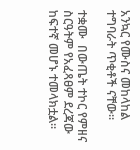አንኳር የሙስና መከላከል  ተግባራት ጥቂቶች ናቸው፡፡

ተቋሙ  በውጤት ተኮር የምዘና ስርዓትም የአፈጻፀም ደረጃው ከፍተኛ መሆኑ ተመላክቷል፡፡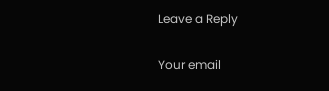Leave a Reply

Your email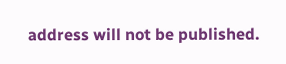address will not be published.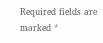Required fields are marked *